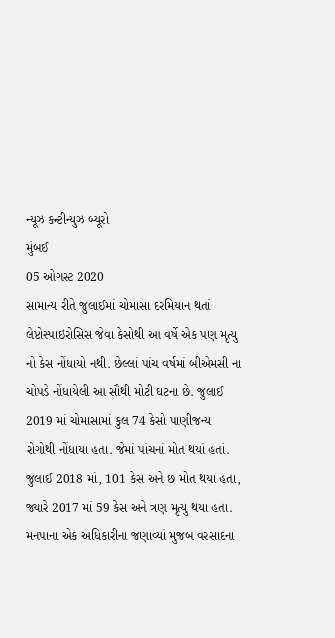ન્યૂઝ કન્ટીન્યુઝ બ્યૂરો
મુંબઈ
05 ઓગસ્ટ 2020
સામાન્ય રીતે જુલાઈમાં ચોમાસા દરમિયાન થતાં લેપ્ટોસ્પાઇરોસિસ જેવા કેસોથી આ વર્ષે એક પણ મૃત્યુ નો કેસ નોંધાયો નથી. છેલ્લાં પાંચ વર્ષમાં બીએમસી ના ચોપડે નોંધાયેલી આ સૌથી મોટી ઘટના છે. જુલાઈ 2019 માં ચોમાસામાં કુલ 74 કેસો પાણીજન્ય રોગોથી નોંધાયા હતા. જેમાં પાંચનાં મોત થયાં હતાં. જુલાઈ 2018 માં, 101 કેસ અને છ મોત થયા હતા, જ્યારે 2017 માં 59 કેસ અને ત્રણ મૃત્યુ થયા હતા.
મનપાના એક અધિકારીના જણાવ્યાં મુજબ વરસાદના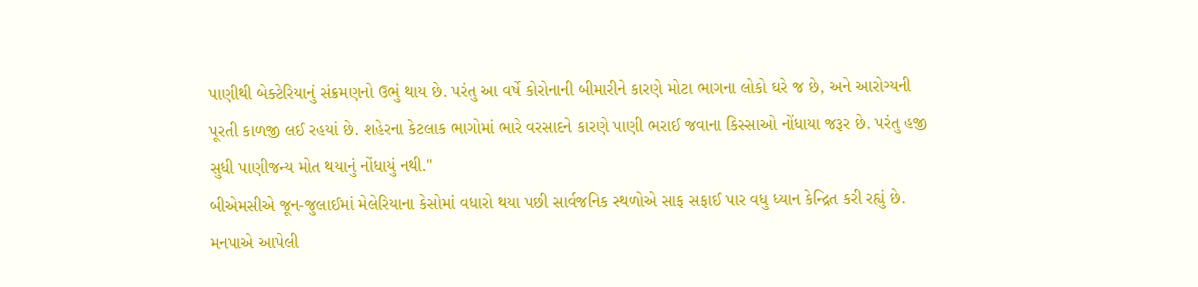પાણીથી બેક્ટેરિયાનું સંક્રમણનો ઉભું થાય છે. પરંતુ આ વર્ષે કોરોનાની બીમારીને કારણે મોટા ભાગના લોકો ઘરે જ છે, અને આરોગ્યની પૂરતી કાળજી લઈ રહયાં છે. શહેરના કેટલાક ભાગોમાં ભારે વરસાદને કારણે પાણી ભરાઈ જવાના કિસ્સાઓ નોંધાયા જરૂર છે. પરંતુ હજી સુધી પાણીજન્ય મોત થયાનું નોંધાયું નથી."
બીએમસીએ જૂન-જુલાઈમાં મેલેરિયાના કેસોમાં વધારો થયા પછી સાર્વજનિક સ્થળોએ સાફ સફાઈ પાર વધુ ધ્યાન કેન્દ્રિત કરી રહ્યું છે. મનપાએ આપેલી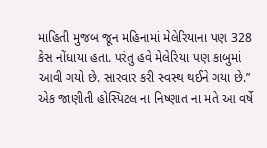માહિતી મુજબ જૂન મહિનામાં મેલેરિયાના પણ 328 કેસ નોંધાયા હતા. પરંતુ હવે મેલેરિયા પણ કાબુમાં આવી ગયો છે. સારવાર કરી સ્વસ્થ થઈને ગયા છે.” એક જાણીતી હોસ્પિટલ ના નિષ્ણાત ના મતે આ વર્ષે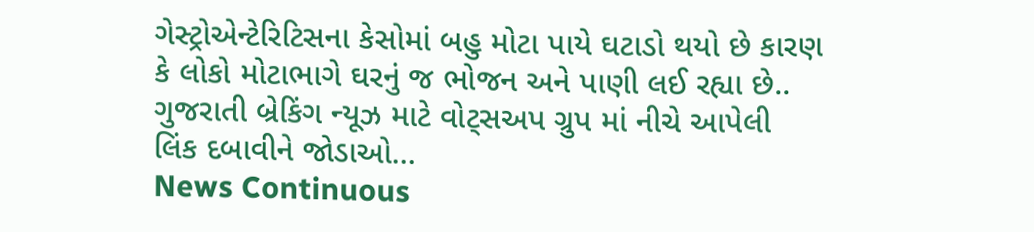ગેસ્ટ્રોએન્ટેરિટિસના કેસોમાં બહુ મોટા પાયે ઘટાડો થયો છે કારણ કે લોકો મોટાભાગે ઘરનું જ ભોજન અને પાણી લઈ રહ્યા છે..
ગુજરાતી બ્રેકિંગ ન્યૂઝ માટે વોટ્સઅપ ગ્રુપ માં નીચે આપેલી લિંક દબાવીને જોડાઓ…
News Continuous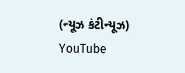(ન્યૂઝ કંટીન્યૂઝ)
YouTube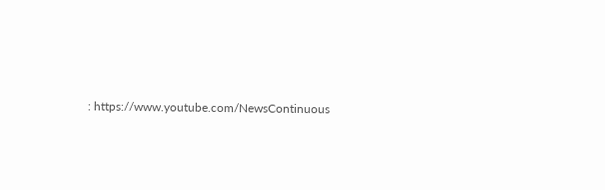: https://www.youtube.com/NewsContinuous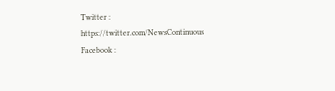Twitter : https://twitter.com/NewsContinuous
Facebook :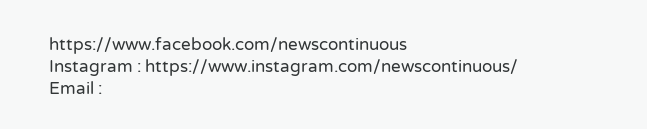https://www.facebook.com/newscontinuous
Instagram : https://www.instagram.com/newscontinuous/
Email :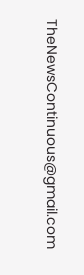TheNewsContinuous@gmail.com